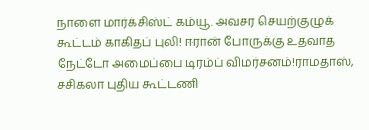நாளை மார்க்சிஸ்ட் கம்யூ. அவசர செயற்குழுக் கூட்டம் காகிதப் புலி! ஈரான் போருக்கு உதவாத நேட்டோ அமைப்பை டிரம்ப் விமர்சனம்!ராமதாஸ், சசிகலா புதிய கூட்டணி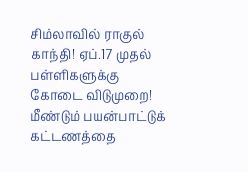சிம்லாவில் ராகுல் காந்தி! ஏப்.17 முதல் பள்ளிகளுக்கு கோடை விடுமுறை! மீண்டும் பயன்பாட்டுக் கட்டணத்தை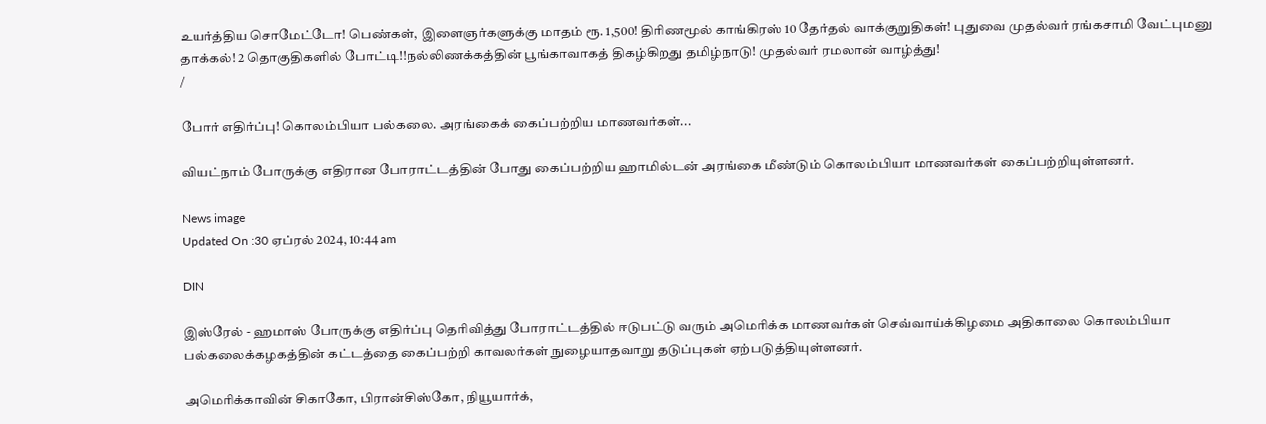உயர்த்திய சொமேட்டோ! பெண்கள், இளைஞர்களுக்கு மாதம் ரூ. 1,500! திரிணமூல் காங்கிரஸ் 10 தேர்தல் வாக்குறுதிகள்! புதுவை முதல்வர் ரங்கசாமி வேட்புமனு தாக்கல்! 2 தொகுதிகளில் போட்டி!!நல்லிணக்கத்தின் பூங்காவாகத் திகழ்கிறது தமிழ்நாடு! முதல்வர் ரமலான் வாழ்த்து!
/

போர் எதிர்ப்பு! கொலம்பியா பல்கலை. அரங்கைக் கைப்பற்றிய மாணவர்கள்...

வியட்நாம் போருக்கு எதிரான போராட்டத்தின் போது கைப்பற்றிய ஹாமில்டன் அரங்கை மீண்டும் கொலம்பியா மாணவர்கள் கைப்பற்றியுள்ளனர்.

News image
Updated On :30 ஏப்ரல் 2024, 10:44 am

DIN

இஸ்ரேல் - ஹமாஸ் போருக்கு எதிர்ப்பு தெரிவித்து போராட்டத்தில் ஈடுபட்டு வரும் அமெரிக்க மாணவர்கள் செவ்வாய்க்கிழமை அதிகாலை கொலம்பியா பல்கலைக்கழகத்தின் கட்டத்தை கைப்பற்றி காவலர்கள் நுழையாதவாறு தடுப்புகள் ஏற்படுத்தியுள்ளனர்.

அமெரிக்காவின் சிகாகோ, பிரான்சிஸ்கோ, நியூயார்க்,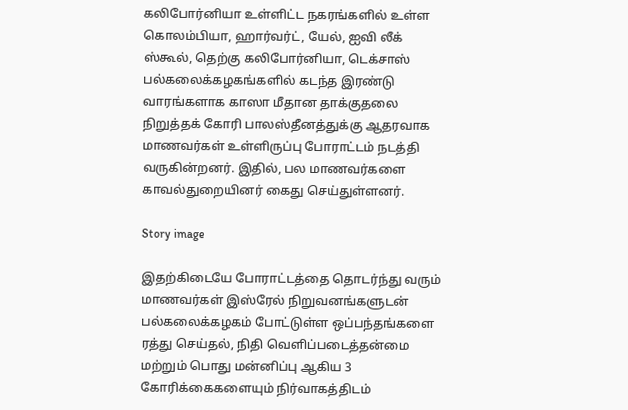கலிபோர்னியா உள்ளிட்ட நகரங்களில் உள்ள கொலம்பியா, ஹார்வர்ட், யேல், ஐவி லீக் ஸ்கூல், தெற்கு கலிபோர்னியா, டெக்சாஸ் பல்கலைக்கழகங்களில் கடந்த இரண்டு வாரங்களாக காஸா மீதான தாக்குதலை நிறுத்தக் கோரி பாலஸ்தீனத்துக்கு ஆதரவாக மாணவர்கள் உள்ளிருப்பு போராட்டம் நடத்தி வருகின்றனர். இதில், பல மாணவர்களை காவல்துறையினர் கைது செய்துள்ளனர்.

Story image

இதற்கிடையே போராட்டத்தை தொடர்ந்து வரும் மாணவர்கள் இஸ்ரேல் நிறுவனங்களுடன் பல்கலைக்கழகம் போட்டுள்ள ஒப்பந்தங்களை ரத்து செய்தல், நிதி வெளிப்படைத்தன்மை மற்றும் பொது மன்னிப்பு ஆகிய 3 கோரிக்கைகளையும் நிர்வாகத்திடம்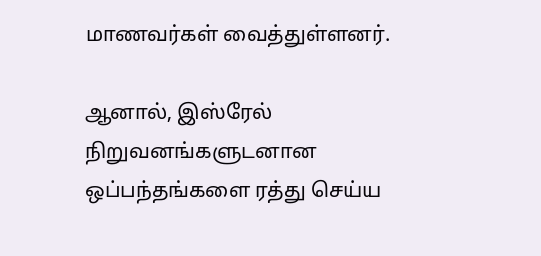மாணவர்கள் வைத்துள்ளனர்.

ஆனால், இஸ்ரேல் நிறுவனங்களுடனான ஒப்பந்தங்களை ரத்து செய்ய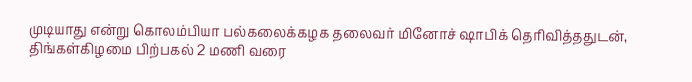முடியாது என்று கொலம்பியா பல்கலைக்கழக தலைவர் மினோச் ஷாபிக் தெரிவித்ததுடன், திங்கள்கிழமை பிற்பகல் 2 மணி வரை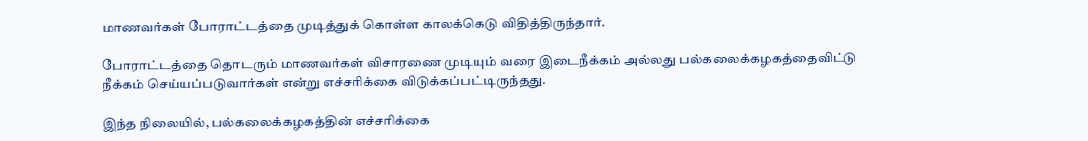மாணவர்கள் போராட்டத்தை முடித்துக் கொள்ள காலக்கெடு விதித்திருந்தார்.

போராட்டத்தை தொடரும் மாணவர்கள் விசாரணை முடியும் வரை இடைநீக்கம் அல்லது பல்கலைக்கழகத்தைவிட்டு நீக்கம் செய்யப்படுவார்கள் என்று எச்சரிக்கை விடுக்கப்பட்டிருந்தது.

இந்த நிலையில், பல்கலைக்கழகத்தின் எச்சரிக்கை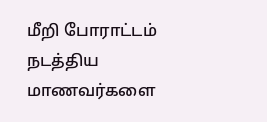மீறி போராட்டம் நடத்திய மாணவர்களை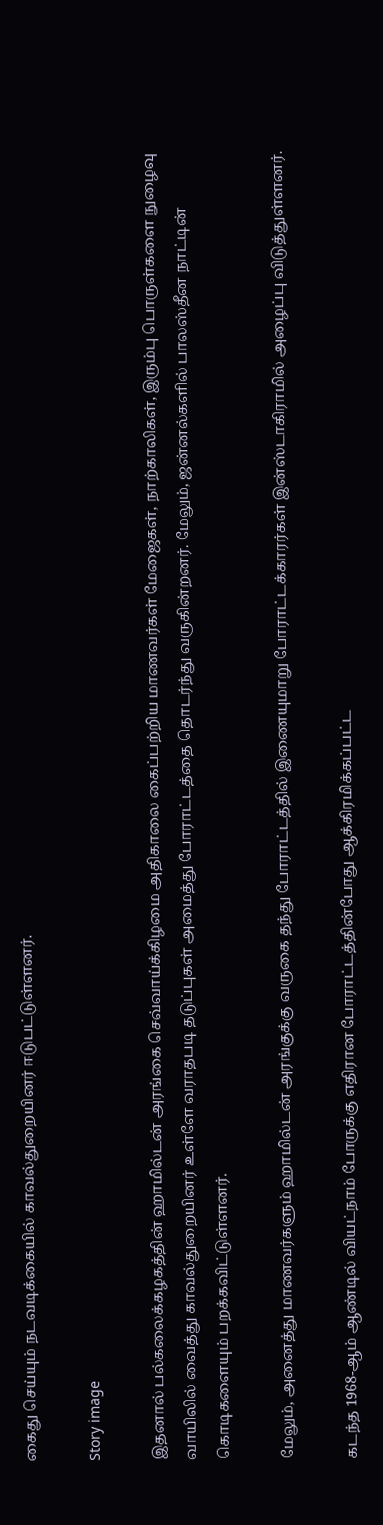கைது செய்யும் நடவடிக்கையில் காவல்துறையினர் ஈடுபட்டுள்ளனர்.

Story image

இதனால் பல்கலைக்கழகத்தின் ஹாமில்டன் அரங்கை செவ்வாய்க்கிழமை அதிகாலை கைப்பற்றிய மாணவர்கள் மேஜைகள், நாற்காலிகள், இரும்பு பொருள்களை நுழைவு வாயிலில் வைத்து காவல்துறையினர் உள்ளே வராதபடி தடுப்புகள் அமைத்து போராட்டத்தை தொடர்ந்து வருகின்றனர். மேலும், ஜன்னல்களில் பாலஸ்தீன நாட்டின் கொடிகளையும் பறக்கவிட்டுள்ளனர்.

மேலும், அனைத்து மாணவர்களும் ஹாமில்டன் அரங்குக்கு வருகை தந்து போராட்டத்தில் இணையுமாறு போராட்டக்காரர்கள் இன்ஸ்டாகிராமில் அழைப்பு விடுத்துள்ளனர்.

கடந்த 1968-ஆம் ஆண்டில் வியட்நாம் போருக்கு எதிரான போராட்டத்தின்போது ஆக்கிரமிக்கப்பட்ட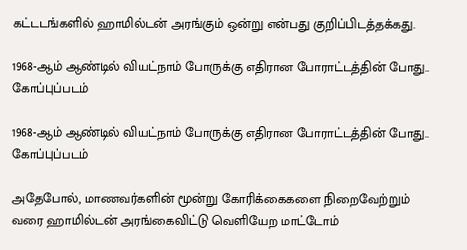கட்டடங்களில் ஹாமில்டன் அரங்கும் ஒன்று என்பது குறிப்பிடத்தக்கது.

1968-ஆம் ஆண்டில் வியட்நாம் போருக்கு எதிரான போராட்டத்தின் போது.. கோப்புப்படம்

1968-ஆம் ஆண்டில் வியட்நாம் போருக்கு எதிரான போராட்டத்தின் போது.. கோப்புப்படம்

அதேபோல், மாணவர்களின் மூன்று கோரிக்கைகளை நிறைவேற்றும் வரை ஹாமில்டன் அரங்கைவிட்டு வெளியேற மாட்டோம்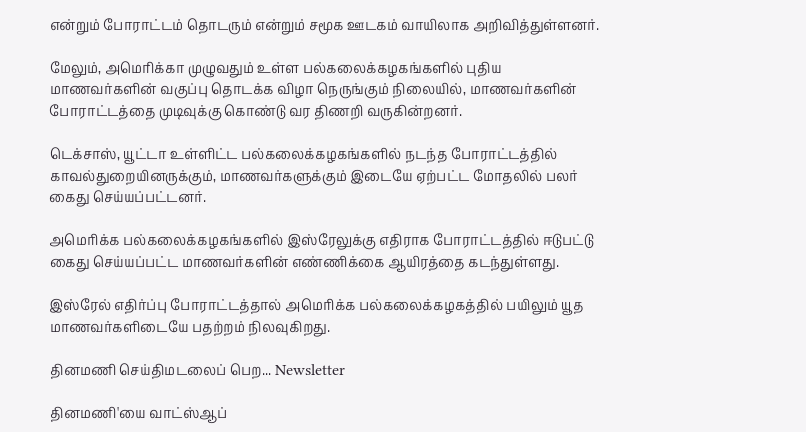என்றும் போராட்டம் தொடரும் என்றும் சமூக ஊடகம் வாயிலாக அறிவித்துள்ளனர்.

மேலும், அமெரிக்கா முழுவதும் உள்ள பல்கலைக்கழகங்களில் புதிய மாணவர்களின் வகுப்பு தொடக்க விழா நெருங்கும் நிலையில், மாணவர்களின் போராட்டத்தை முடிவுக்கு கொண்டு வர திணறி வருகின்றனர்.

டெக்சாஸ், யூட்டா உள்ளிட்ட பல்கலைக்கழகங்களில் நடந்த போராட்டத்தில் காவல்துறையினருக்கும், மாணவர்களுக்கும் இடையே ஏற்பட்ட மோதலில் பலர் கைது செய்யப்பட்டனர்.

அமெரிக்க பல்கலைக்கழகங்களில் இஸ்ரேலுக்கு எதிராக போராட்டத்தில் ஈடுபட்டு கைது செய்யப்பட்ட மாணவர்களின் எண்ணிக்கை ஆயிரத்தை கடந்துள்ளது.

இஸ்ரேல் எதிர்ப்பு போராட்டத்தால் அமெரிக்க பல்கலைக்கழகத்தில் பயிலும் யூத மாணவர்களிடையே பதற்றம் நிலவுகிறது.

தினமணி செய்திமடலைப் பெற... Newsletter

தினமணி'யை வாட்ஸ்ஆப்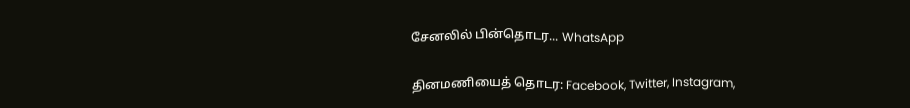சேனலில் பின்தொடர... WhatsApp

தினமணியைத் தொடர: Facebook, Twitter, Instagram,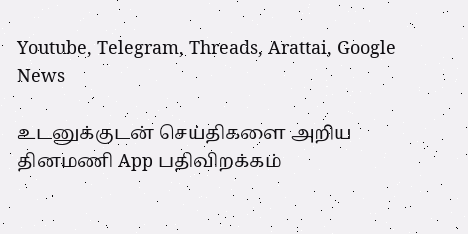Youtube, Telegram, Threads, Arattai, Google News

உடனுக்குடன் செய்திகளை அறிய தினமணி App பதிவிறக்கம்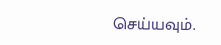செய்யவும்.